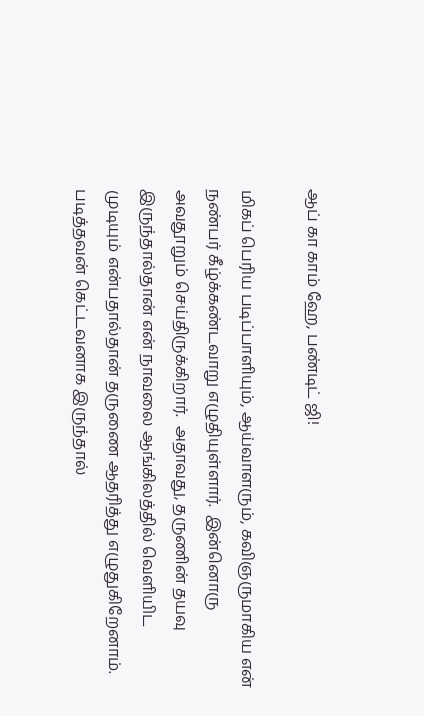ஆப் கா காம் ஹே, பண்டிட் ஜி!

மிகப் பெரிய படிப்பாளியும், ஆய்வாளரும், கவிஞருமாகிய என் நண்பர் கீழ்க்கண்டவாறு எழுதியுள்ளார்.  இன்னொரு அவதூறும் செய்திருக்கிறார்.  அதாவது, தருணின் தயவு இருந்தால்தான் என் நாவலை ஆங்கிலத்தில் வெளியிட முடியும் என்பதால்தான் தருணை ஆதரித்து எழுதுகிறேனாம்.  படித்தவன் கெட்டவனாக இருந்தால்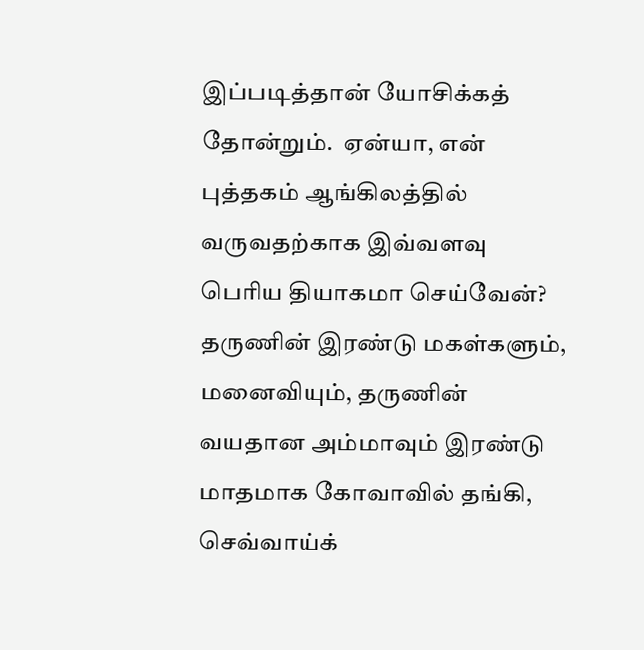இப்படித்தான் யோசிக்கத் தோன்றும்.  ஏன்யா, என் புத்தகம் ஆங்கிலத்தில் வருவதற்காக இவ்வளவு பெரிய தியாகமா செய்வேன்?  தருணின் இரண்டு மகள்களும், மனைவியும், தருணின் வயதான அம்மாவும் இரண்டு மாதமாக கோவாவில் தங்கி, செவ்வாய்க்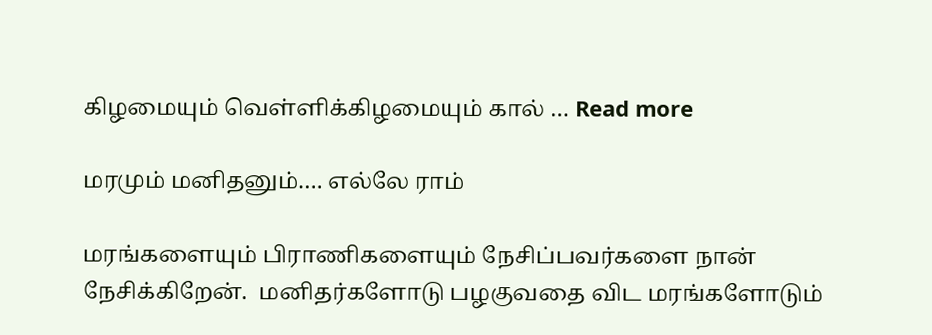கிழமையும் வெள்ளிக்கிழமையும் கால் … Read more

மரமும் மனிதனும்…. எல்லே ராம்

மரங்களையும் பிராணிகளையும் நேசிப்பவர்களை நான் நேசிக்கிறேன்.  மனிதர்களோடு பழகுவதை விட மரங்களோடும்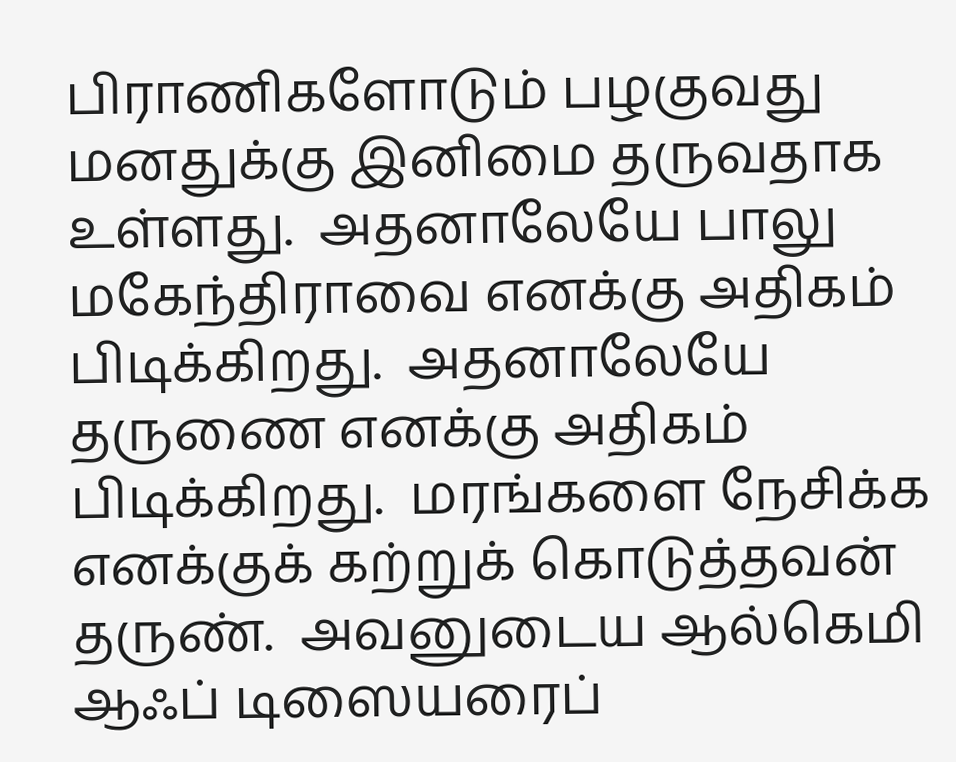பிராணிகளோடும் பழகுவது மனதுக்கு இனிமை தருவதாக உள்ளது.  அதனாலேயே பாலு மகேந்திராவை எனக்கு அதிகம் பிடிக்கிறது.  அதனாலேயே தருணை எனக்கு அதிகம் பிடிக்கிறது.  மரங்களை நேசிக்க எனக்குக் கற்றுக் கொடுத்தவன் தருண்.  அவனுடைய ஆல்கெமி ஆஃப் டிஸையரைப்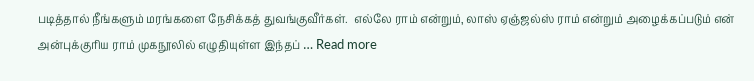படித்தால் நீங்களும் மரங்களை நேசிக்கத் துவங்குவீர்கள்.  எல்லே ராம் என்றும், லாஸ் ஏஞ்ஜல்ஸ் ராம் என்றும் அழைக்கப்படும் என் அன்புக்குரிய ராம் முகநூலில் எழுதியுள்ள இந்தப் … Read more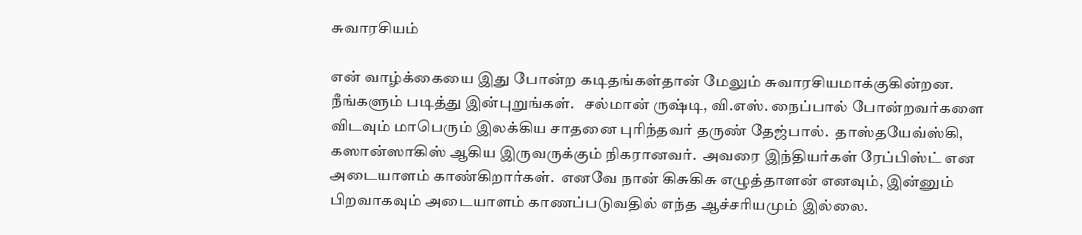சுவாரசியம்

என் வாழ்க்கையை இது போன்ற கடிதங்கள்தான் மேலும் சுவாரசியமாக்குகின்றன.  நீங்களும் படித்து இன்புறுங்கள்.   சல்மான் ருஷ்டி, வி.எஸ். நைப்பால் போன்றவர்களை விடவும் மாபெரும் இலக்கிய சாதனை புரிந்தவர் தருண் தேஜ்பால்.  தாஸ்தயேவ்ஸ்கி, கஸான்ஸாகிஸ் ஆகிய இருவருக்கும் நிகரானவர்.  அவரை இந்தியர்கள் ரேப்பிஸ்ட் என அடையாளம் காண்கிறார்கள்.  எனவே நான் கிசுகிசு எழுத்தாளன் எனவும், இன்னும் பிறவாகவும் அடையாளம் காணப்படுவதில் எந்த ஆச்சரியமும் இல்லை.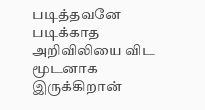படித்தவனே படிக்காத அறிவிலியை விட மூடனாக இருக்கிறான்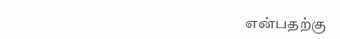என்பதற்கு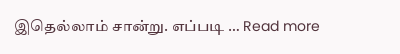இதெல்லாம் சான்று. எப்படி … Read more